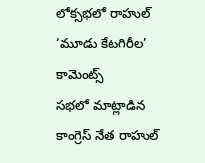లోక్సభలో రాహుల్ ‘మూడు కేటగిరీల’ కామెంట్స్
సభలో మాట్లాడిన కాంగ్రెస్ నేత రాహుల్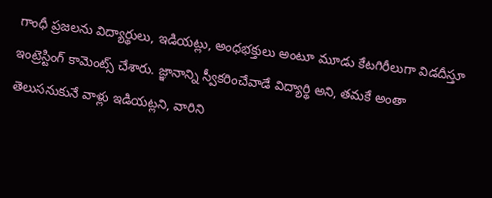గాంధీ ప్రజలను విద్యార్థులు, ఇడియట్లు, అంధభక్తులు అంటూ మూడు కేటగిరీలుగా విడదీస్తూ ఇంట్రెస్టింగ్ కామెంట్స్ చేశారు. జ్ఞానాన్ని స్వీకరించేవాడే విద్యార్థి అని, తమకే అంతా తెలుసనుకునే వాళ్లు ఇడియట్లని, వారిని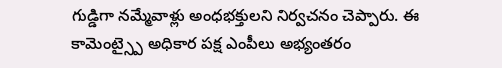గుడ్డిగా నమ్మేవాళ్లు అంధభక్తులని నిర్వచనం చెప్పారు. ఈ కామెంట్స్పై అధికార పక్ష ఎంపీలు అభ్యంతరం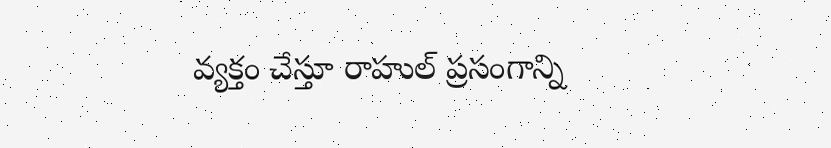వ్యక్తం చేస్తూ రాహుల్ ప్రసంగాన్ని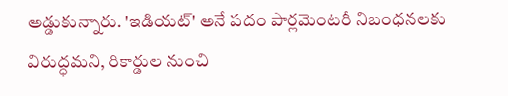అడ్డుకున్నారు. 'ఇడియట్' అనే పదం పార్లమెంటరీ నిబంధనలకు విరుద్ధమని, రికార్డుల నుంచి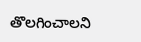తొలగించాలని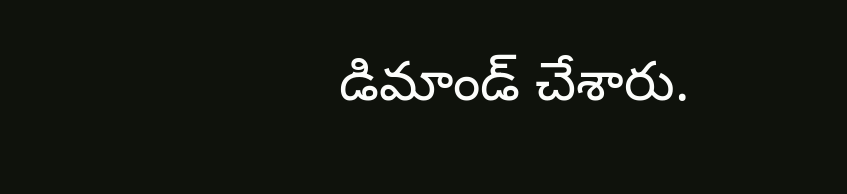డిమాండ్ చేశారు.